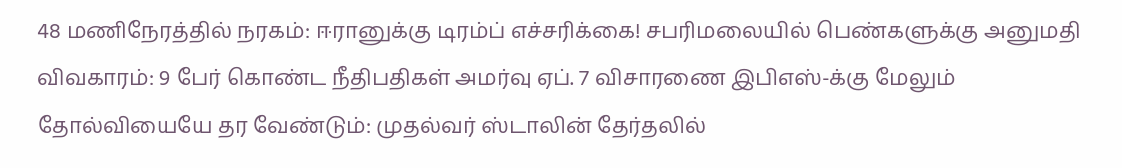48 மணிநேரத்தில் நரகம்: ஈரானுக்கு டிரம்ப் எச்சரிக்கை! சபரிமலையில் பெண்களுக்கு அனுமதி விவகாரம்: 9 பேர் கொண்ட நீதிபதிகள் அமர்வு ஏப். 7 விசாரணை இபிஎஸ்-க்கு மேலும் தோல்வியையே தர வேண்டும்: முதல்வர் ஸ்டாலின் தேர்தலில்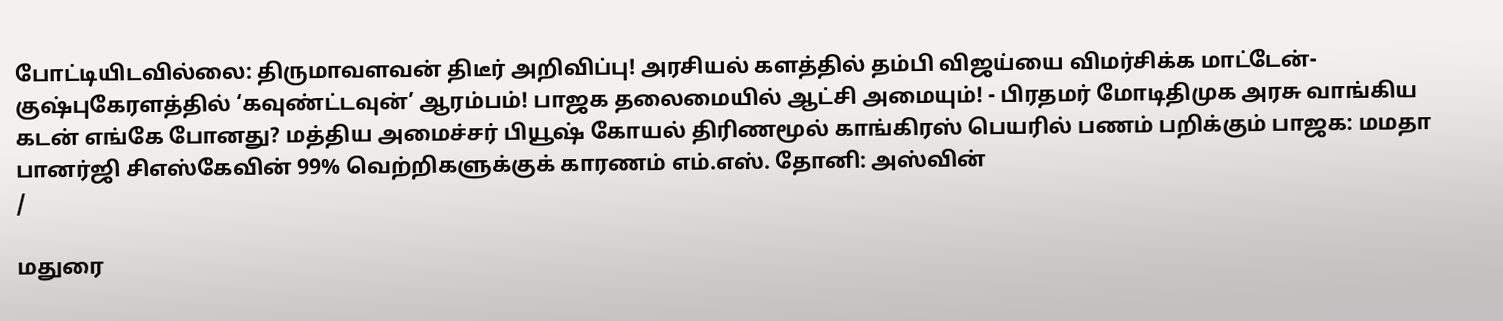போட்டியிடவில்லை: திருமாவளவன் திடீர் அறிவிப்பு! அரசியல் களத்தில் தம்பி விஜய்யை விமர்சிக்க மாட்டேன்- குஷ்புகேரளத்தில் ‘கவுண்ட்டவுன்’ ஆரம்பம்! பாஜக தலைமையில் ஆட்சி அமையும்! - பிரதமர் மோடிதிமுக அரசு வாங்கிய கடன் எங்கே போனது? மத்திய அமைச்சர் பியூஷ் கோயல் திரிணமூல் காங்கிரஸ் பெயரில் பணம் பறிக்கும் பாஜக: மமதா பானர்ஜி சிஎஸ்கேவின் 99% வெற்றிகளுக்குக் காரணம் எம்.எஸ். தோனி: அஸ்வின்
/

மதுரை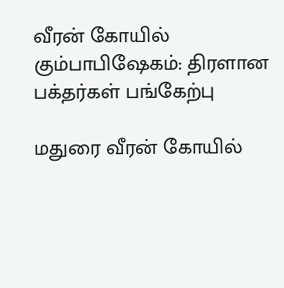வீரன் கோயில் கும்பாபிஷேகம்: திரளான பக்தர்கள் பங்கேற்பு

மதுரை வீரன் கோயில்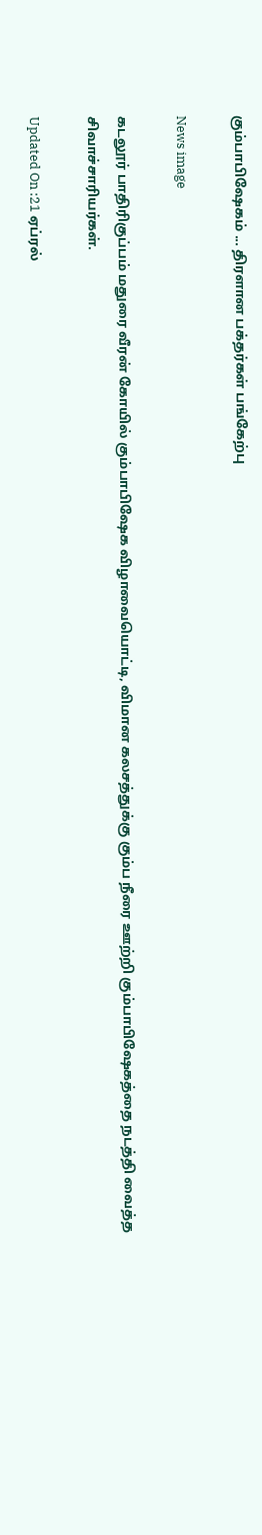கும்பாபிஷேகம் ... திரளான பக்தர்கள் பங்கேற்பு

News image

கடலூர் பாதிரிகுப்பம் மதுரை வீரன் கோயில் கும்பாபிஷேக விழாவையொட்டி, விமான கலசத்துக்கு கும்ப நீரை ஊற்றி கும்பாபிஷேகத்தை நடத்தி வைத்த சிவாச்சாரியர்கள்.

Updated On :21 ஏப்ரல்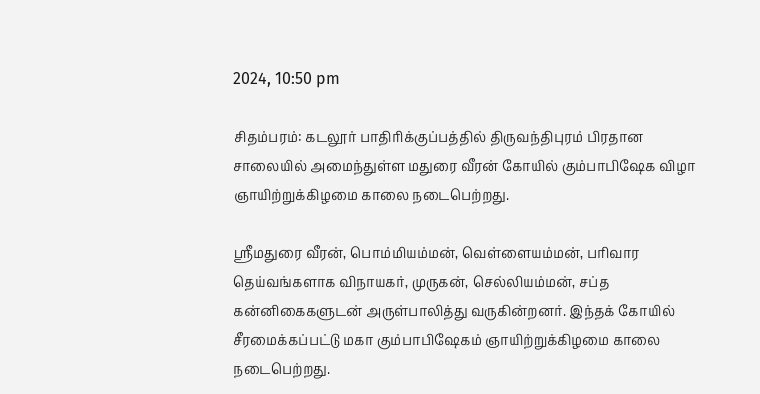2024, 10:50 pm

சிதம்பரம்: கடலூர் பாதிரிக்குப்பத்தில் திருவந்திபுரம் பிரதான சாலையில் அமைந்துள்ள மதுரை வீரன் கோயில் கும்பாபிஷேக விழா ஞாயிற்றுக்கிழமை காலை நடைபெற்றது.

ஸ்ரீமதுரை வீரன், பொம்மியம்மன், வெள்ளையம்மன், பரிவார தெய்வங்களாக விநாயகர், முருகன், செல்லியம்மன், சப்த கன்னிகைகளுடன் அருள்பாலித்து வருகின்றனர். இந்தக் கோயில் சீரமைக்கப்பட்டு மகா கும்பாபிஷேகம் ஞாயிற்றுக்கிழமை காலை நடைபெற்றது.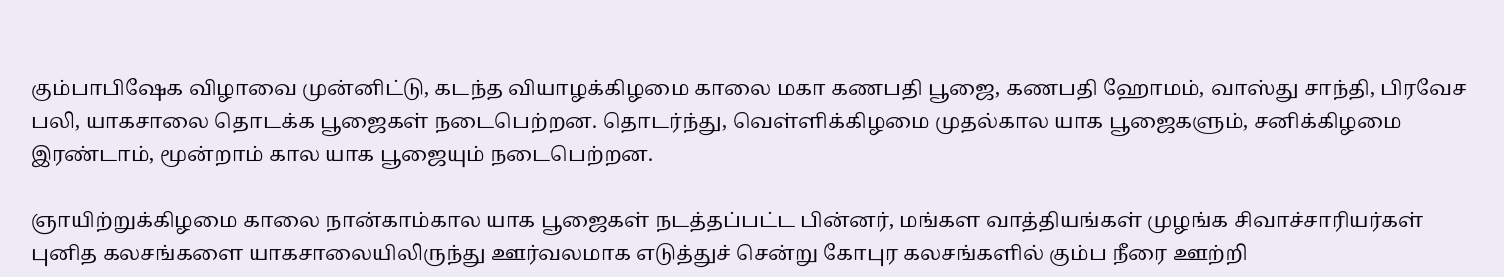கும்பாபிஷேக விழாவை முன்னிட்டு, கடந்த வியாழக்கிழமை காலை மகா கணபதி பூஜை, கணபதி ஹோமம், வாஸ்து சாந்தி, பிரவேச பலி, யாகசாலை தொடக்க பூஜைகள் நடைபெற்றன. தொடர்ந்து, வெள்ளிக்கிழமை முதல்கால யாக பூஜைகளும், சனிக்கிழமை இரண்டாம், மூன்றாம் கால யாக பூஜையும் நடைபெற்றன.

ஞாயிற்றுக்கிழமை காலை நான்காம்கால யாக பூஜைகள் நடத்தப்பட்ட பின்னர், மங்கள வாத்தியங்கள் முழங்க சிவாச்சாரியர்கள் புனித கலசங்களை யாகசாலையிலிருந்து ஊர்வலமாக எடுத்துச் சென்று கோபுர கலசங்களில் கும்ப நீரை ஊற்றி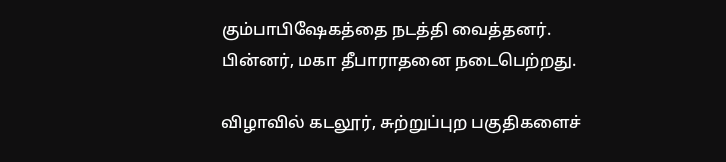கும்பாபிஷேகத்தை நடத்தி வைத்தனர். பின்னர், மகா தீபாராதனை நடைபெற்றது.

விழாவில் கடலூர், சுற்றுப்புற பகுதிகளைச்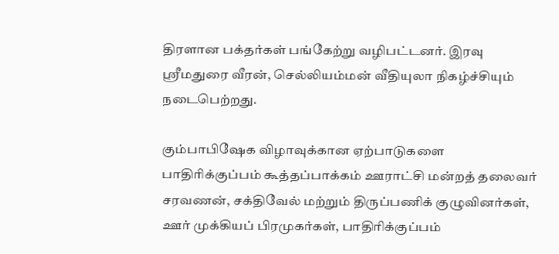திரளான பக்தர்கள் பங்கேற்று வழிபட்டனர். இரவு ஸ்ரீமதுரை வீரன், செல்லியம்மன் வீதியுலா நிகழ்ச்சியும் நடைபெற்றது.

கும்பாபிஷேக விழாவுக்கான ஏற்பாடுகளை பாதிரிக்குப்பம் கூத்தப்பாக்கம் ஊராட்சி மன்றத் தலைவர் சரவணன், சக்திவேல் மற்றும் திருப்பணிக் குழுவினர்கள், ஊர் முக்கியப் பிரமுகர்கள், பாதிரிக்குப்பம்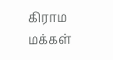கிராம மக்கள்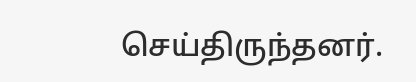செய்திருந்தனர்.